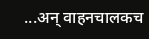...अन् वाहनचालकच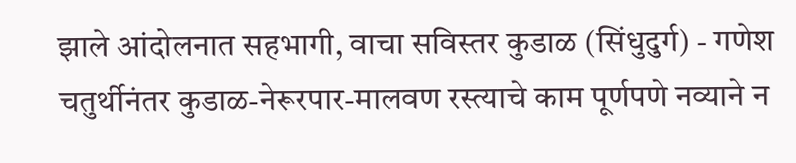झाले आंदोलनात सहभागी, वाचा सविस्तर कुडाळ (सिंधुदुर्ग) - गणेश चतुर्थीनंतर कुडाळ-नेरूरपार-मालवण रस्त्याचे काम पूर्णपणे नव्याने न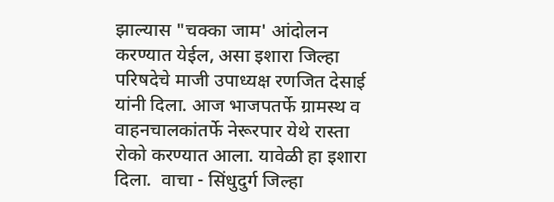झाल्यास "चक्का जाम' आंदोलन करण्यात येईल, असा इशारा जिल्हा परिषदेचे माजी उपाध्यक्ष रणजित देसाई यांनी दिला. आज भाजपतर्फे ग्रामस्थ व वाहनचालकांतर्फे नेरूरपार येथे रास्ता रोको करण्यात आला. यावेळी हा इशारा दिला.  वाचा - सिंधुदुर्ग जिल्हा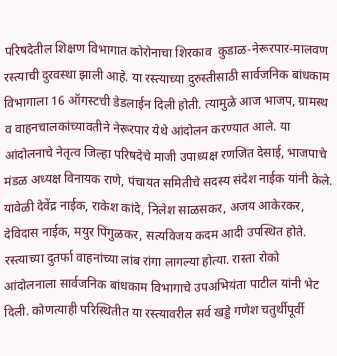परिषदेतील शिक्षण विभागात कोरोनाचा शिरकाव  कुडाळ-नेरूरपार-मालवण रस्त्याची दुरवस्था झाली आहे. या रस्त्याच्या दुरुस्तीसाठी सार्वजनिक बांधकाम विभागाला 16 ऑगस्टची डेडलाईन दिली होती. त्यामुळे आज भाजप, ग्रामस्थ व वाहनचालकांच्यावतीने नेरूरपार येथे आंदोलन करण्यात आले. या आंदोलनाचे नेतृत्व जिल्हा परिषदेचे माजी उपाध्यक्ष रणजित देसाई, भाजपाचे मंडळ अध्यक्ष विनायक राणे, पंचायत समितीचे सदस्य संदेश नाईक यांनी केले. यावेळी देवेंद्र नाईक, राकेश कांदे, निलेश साळसकर, अजय आकेरकर, देविदास नाईक, मयुर पिंगुळकर, सत्यविजय कदम आदी उपस्थित होते. रस्त्याच्या दुतर्फा वाहनांच्या लांब रांगा लागल्या होत्या. रास्ता रोको आंदोलनाला सार्वजनिक बांधकाम विभागाचे उपअभियंता पाटील यांनी भेट दिली. कोणत्याही परिस्थितीत या रस्त्यावरील सर्व खड्डे गणेश चतुर्थीपूर्वी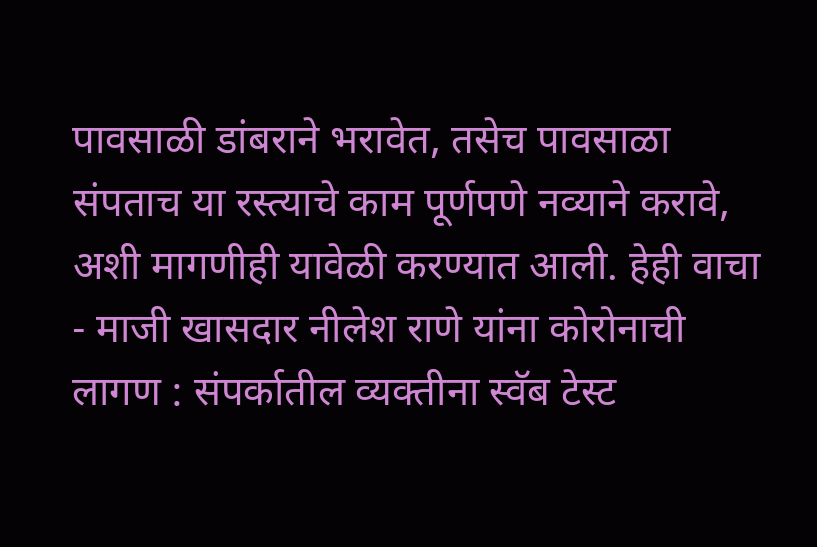पावसाळी डांबराने भरावेत, तसेच पावसाळा संपताच या रस्त्याचे काम पूर्णपणे नव्याने करावे, अशी मागणीही यावेळी करण्यात आली. हेही वाचा - माजी खासदार नीलेश राणे यांना कोरोनाची लागण : संपर्कातील व्यक्तीना स्वॅब टेस्ट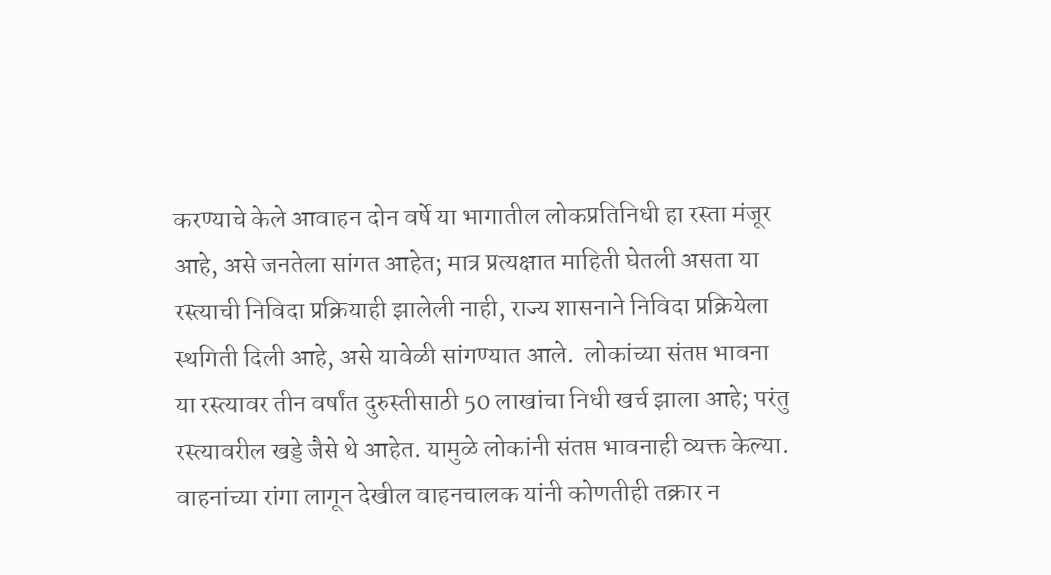करण्याचे केले आवाहन दोन वर्षे या भागातील लोकप्रतिनिधी हा रस्ता मंजूर आहे, असे जनतेला सांगत आहेत; मात्र प्रत्यक्षात माहिती घेतली असता या रस्त्याची निविदा प्रक्रियाही झालेली नाही, राज्य शासनाने निविदा प्रक्रियेला स्थगिती दिली आहे, असे यावेळी सांगण्यात आले.  लोकांच्या संतप्त भावना  या रस्त्यावर तीन वर्षांत दुरुस्तीसाठी 50 लाखांचा निधी खर्च झाला आहे; परंतु रस्त्यावरील खड्डे जैसे थे आहेत. यामुळे लोकांनी संतप्त भावनाही व्यक्त केल्या. वाहनांच्या रांगा लागून देखील वाहनचालक यांनी कोणतीही तक्रार न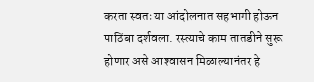करता स्वतः या आंदोलनात सहभागी होऊन पाठिंबा दर्शवला. रस्त्याचे काम तातडीने सुरू होणार असे आश्‍वासन मिळाल्यानंतर हे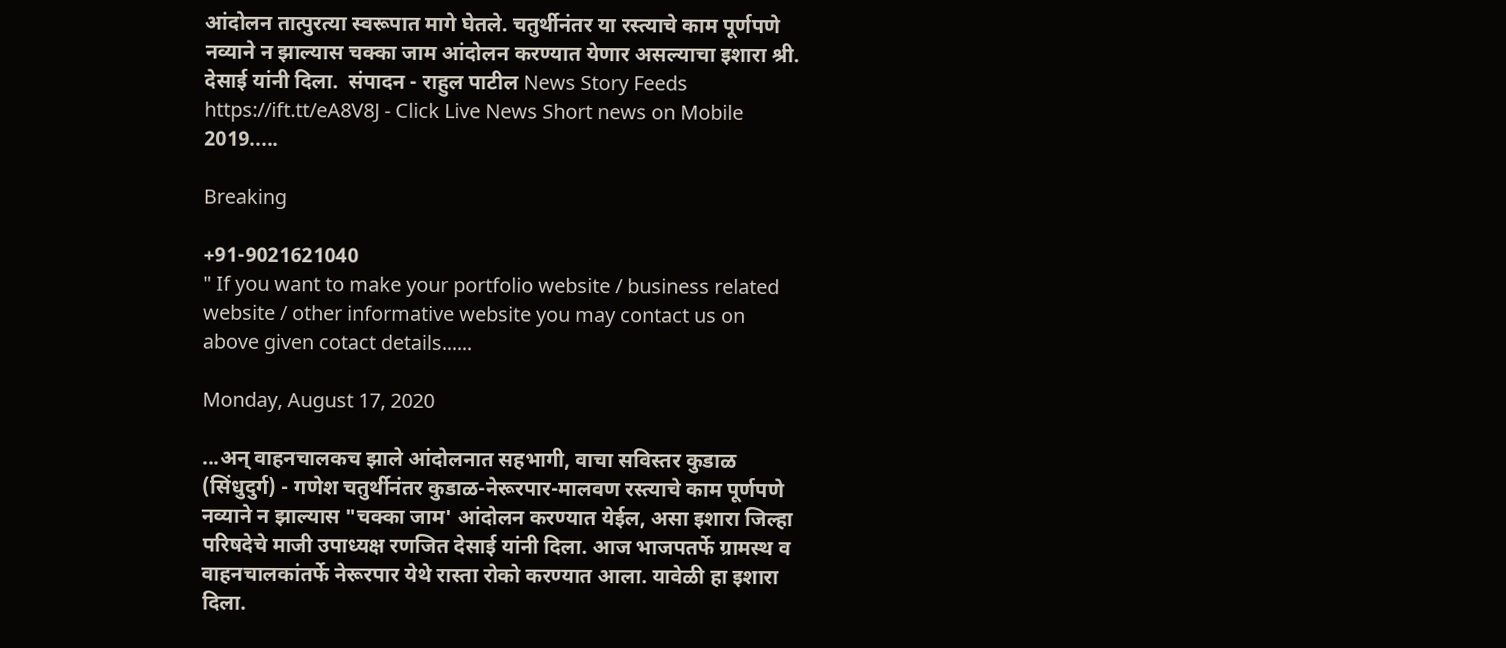आंदोलन तात्पुरत्या स्वरूपात मागे घेतले. चतुर्थीनंतर या रस्त्याचे काम पूर्णपणे नव्याने न झाल्यास चक्का जाम आंदोलन करण्यात येणार असल्याचा इशारा श्री. देसाई यांनी दिला.  संपादन - राहुल पाटील News Story Feeds https://ift.tt/eA8V8J - Click Live News Short news on Mobile 2019.....

Breaking

+91-9021621040
" If you want to make your portfolio website / business related website / other informative website you may contact us on above given cotact details......

Monday, August 17, 2020

...अन् वाहनचालकच झाले आंदोलनात सहभागी, वाचा सविस्तर कुडाळ (सिंधुदुर्ग) - गणेश चतुर्थीनंतर कुडाळ-नेरूरपार-मालवण रस्त्याचे काम पूर्णपणे नव्याने न झाल्यास "चक्का जाम' आंदोलन करण्यात येईल, असा इशारा जिल्हा परिषदेचे माजी उपाध्यक्ष रणजित देसाई यांनी दिला. आज भाजपतर्फे ग्रामस्थ व वाहनचालकांतर्फे नेरूरपार येथे रास्ता रोको करण्यात आला. यावेळी हा इशारा दिला.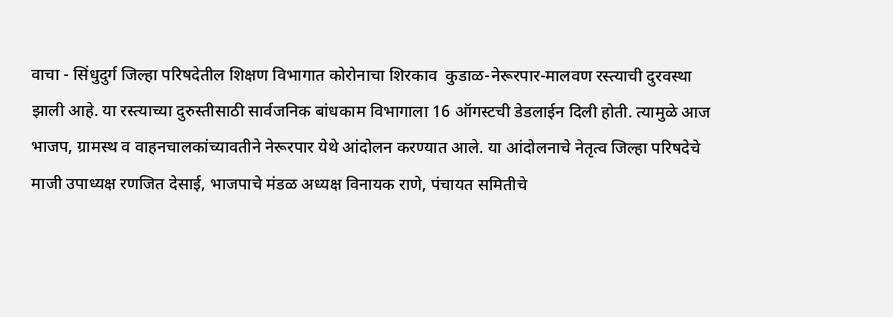वाचा - सिंधुदुर्ग जिल्हा परिषदेतील शिक्षण विभागात कोरोनाचा शिरकाव  कुडाळ-नेरूरपार-मालवण रस्त्याची दुरवस्था झाली आहे. या रस्त्याच्या दुरुस्तीसाठी सार्वजनिक बांधकाम विभागाला 16 ऑगस्टची डेडलाईन दिली होती. त्यामुळे आज भाजप, ग्रामस्थ व वाहनचालकांच्यावतीने नेरूरपार येथे आंदोलन करण्यात आले. या आंदोलनाचे नेतृत्व जिल्हा परिषदेचे माजी उपाध्यक्ष रणजित देसाई, भाजपाचे मंडळ अध्यक्ष विनायक राणे, पंचायत समितीचे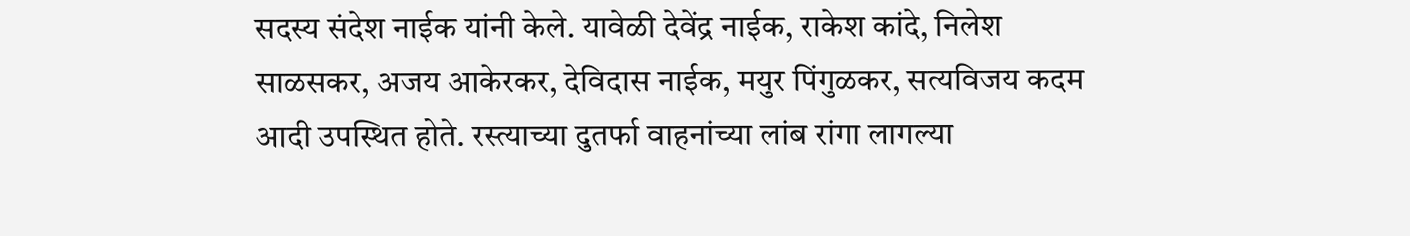सदस्य संदेश नाईक यांनी केले. यावेळी देवेंद्र नाईक, राकेश कांदे, निलेश साळसकर, अजय आकेरकर, देविदास नाईक, मयुर पिंगुळकर, सत्यविजय कदम आदी उपस्थित होते. रस्त्याच्या दुतर्फा वाहनांच्या लांब रांगा लागल्या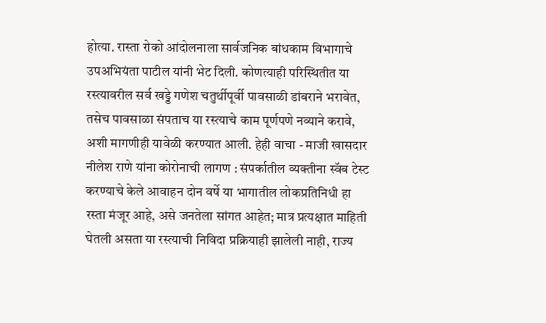होत्या. रास्ता रोको आंदोलनाला सार्वजनिक बांधकाम विभागाचे उपअभियंता पाटील यांनी भेट दिली. कोणत्याही परिस्थितीत या रस्त्यावरील सर्व खड्डे गणेश चतुर्थीपूर्वी पावसाळी डांबराने भरावेत, तसेच पावसाळा संपताच या रस्त्याचे काम पूर्णपणे नव्याने करावे, अशी मागणीही यावेळी करण्यात आली. हेही वाचा - माजी खासदार नीलेश राणे यांना कोरोनाची लागण : संपर्कातील व्यक्तीना स्वॅब टेस्ट करण्याचे केले आवाहन दोन वर्षे या भागातील लोकप्रतिनिधी हा रस्ता मंजूर आहे, असे जनतेला सांगत आहेत; मात्र प्रत्यक्षात माहिती घेतली असता या रस्त्याची निविदा प्रक्रियाही झालेली नाही, राज्य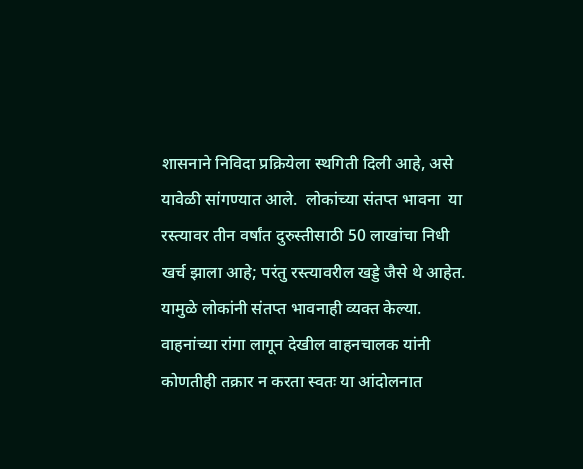शासनाने निविदा प्रक्रियेला स्थगिती दिली आहे, असे यावेळी सांगण्यात आले.  लोकांच्या संतप्त भावना  या रस्त्यावर तीन वर्षांत दुरुस्तीसाठी 50 लाखांचा निधी खर्च झाला आहे; परंतु रस्त्यावरील खड्डे जैसे थे आहेत. यामुळे लोकांनी संतप्त भावनाही व्यक्त केल्या. वाहनांच्या रांगा लागून देखील वाहनचालक यांनी कोणतीही तक्रार न करता स्वतः या आंदोलनात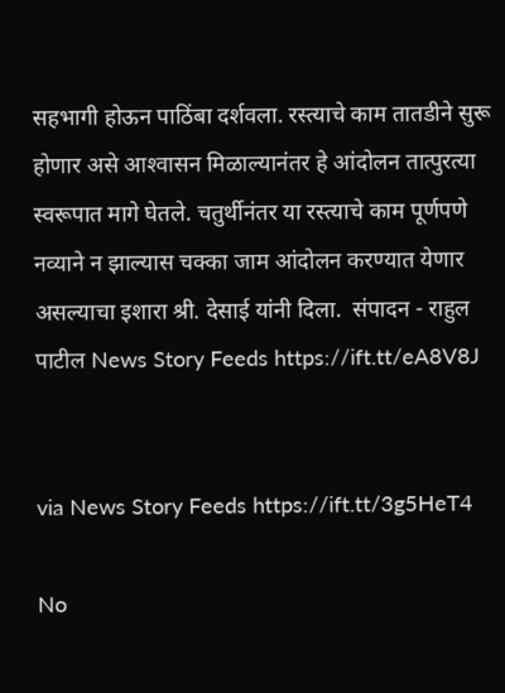सहभागी होऊन पाठिंबा दर्शवला. रस्त्याचे काम तातडीने सुरू होणार असे आश्‍वासन मिळाल्यानंतर हे आंदोलन तात्पुरत्या स्वरूपात मागे घेतले. चतुर्थीनंतर या रस्त्याचे काम पूर्णपणे नव्याने न झाल्यास चक्का जाम आंदोलन करण्यात येणार असल्याचा इशारा श्री. देसाई यांनी दिला.  संपादन - राहुल पाटील News Story Feeds https://ift.tt/eA8V8J


via News Story Feeds https://ift.tt/3g5HeT4

No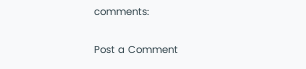comments:

Post a Comment